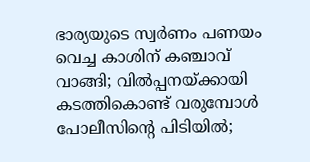ഭാര്യയുടെ സ്വർണം പണയം വെച്ച കാശിന് കഞ്ചാവ് വാങ്ങി; വില്‍പ്പനയ്ക്കായി കടത്തികൊണ്ട് വരുമ്പോൾ പോലീസിന്റെ പിടിയിൽ;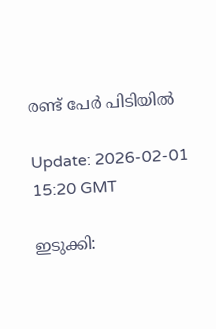രണ്ട് പേർ പിടിയിൽ

Update: 2026-02-01 15:20 GMT

ഇടുക്കി: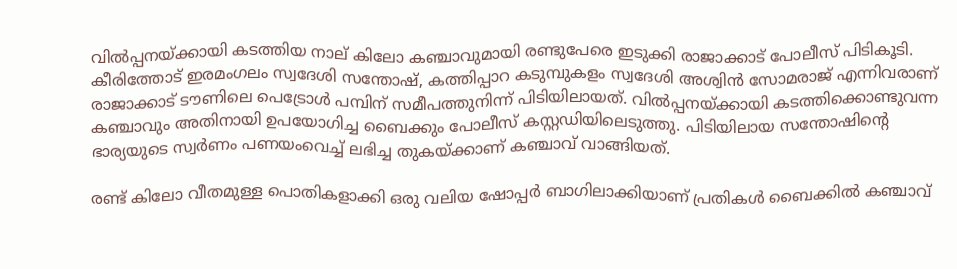വിൽപ്പനയ്ക്കായി കടത്തിയ നാല് കിലോ കഞ്ചാവുമായി രണ്ടുപേരെ ഇടുക്കി രാജാക്കാട് പോലീസ് പിടികൂടി. കീരിത്തോട് ഇരമംഗലം സ്വദേശി സന്തോഷ്, കത്തിപ്പാറ കടുമ്പുകളം സ്വദേശി അശ്വിൻ സോമരാജ് എന്നിവരാണ് രാജാക്കാട് ടൗണിലെ പെട്രോൾ പമ്പിന് സമീപത്തുനിന്ന് പിടിയിലായത്. വിൽപ്പനയ്ക്കായി കടത്തിക്കൊണ്ടുവന്ന കഞ്ചാവും അതിനായി ഉപയോഗിച്ച ബൈക്കും പോലീസ് കസ്റ്റഡിയിലെടുത്തു. പിടിയിലായ സന്തോഷിന്റെ ഭാര്യയുടെ സ്വർണം പണയംവെച്ച് ലഭിച്ച തുകയ്ക്കാണ് കഞ്ചാവ് വാങ്ങിയത്.

രണ്ട് കിലോ വീതമുള്ള പൊതികളാക്കി ഒരു വലിയ ഷോപ്പർ ബാഗിലാക്കിയാണ് പ്രതികൾ ബൈക്കിൽ കഞ്ചാവ്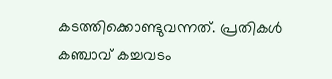കടത്തിക്കൊണ്ടുവന്നത്. പ്രതികൾ കഞ്ചാവ് കച്ചവടം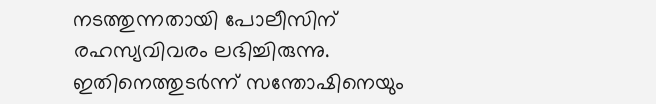നടത്തുന്നതായി പോലീസിന് രഹസ്യവിവരം ലഭിച്ചിരുന്നു. ഇതിനെത്തുടർന്ന് സന്തോഷിനെയും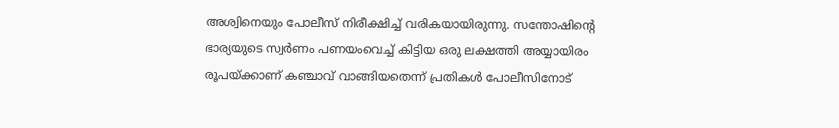അശ്വിനെയും പോലീസ് നിരീക്ഷിച്ച് വരികയായിരുന്നു. സന്തോഷിന്റെ ഭാര്യയുടെ സ്വർണം പണയംവെച്ച് കിട്ടിയ ഒരു ലക്ഷത്തി അയ്യായിരം രൂപയ്ക്കാണ് കഞ്ചാവ് വാങ്ങിയതെന്ന് പ്രതികൾ പോലീസിനോട്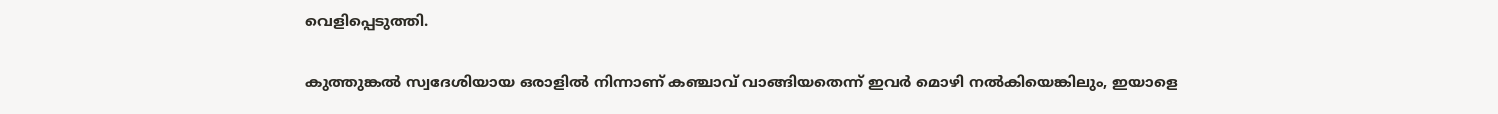വെളിപ്പെടുത്തി.

കുത്തുങ്കൽ സ്വദേശിയായ ഒരാളിൽ നിന്നാണ് കഞ്ചാവ് വാങ്ങിയതെന്ന് ഇവർ മൊഴി നൽകിയെങ്കിലും, ഇയാളെ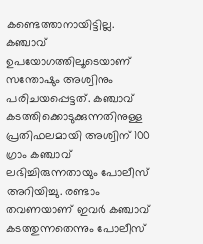കണ്ടെത്താനായിട്ടില്ല. കഞ്ചാവ് ഉപയോഗത്തിലൂടെയാണ് സന്തോഷും അശ്വിനും പരിചയപ്പെട്ടത്. കഞ്ചാവ് കടത്തിക്കൊടുക്കുന്നതിനുള്ള പ്രതിഫലമായി അശ്വിന് 100 ഗ്രാം കഞ്ചാവ് ലഭിച്ചിരുന്നതായും പോലീസ് അറിയിച്ചു. രണ്ടാം തവണയാണ് ഇവർ കഞ്ചാവ് കടത്തുന്നതെന്നും പോലീസ്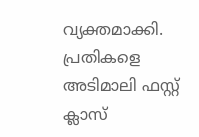വ്യക്തമാക്കി. പ്രതികളെ അടിമാലി ഫസ്റ്റ് ക്ലാസ്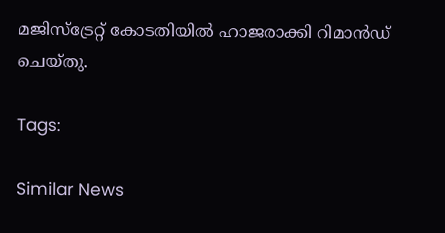മജിസ്‌ട്രേറ്റ് കോടതിയിൽ ഹാജരാക്കി റിമാൻഡ് ചെയ്തു.

Tags:

Similar News